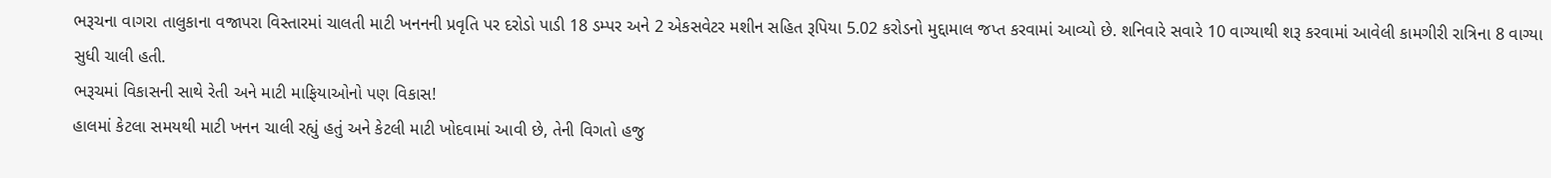ભરૂચના વાગરા તાલુકાના વજાપરા વિસ્તારમાં ચાલતી માટી ખનનની પ્રવૃતિ પર દરોડો પાડી 18 ડમ્પર અને 2 એકસવેટર મશીન સહિત રૂપિયા 5.02 કરોડનો મુદ્દામાલ જપ્ત કરવામાં આવ્યો છે. શનિવારે સવારે 10 વાગ્યાથી શરૂ કરવામાં આવેલી કામગીરી રાત્રિના 8 વાગ્યા સુધી ચાલી હતી.
ભરૂચમાં વિકાસની સાથે રેતી અને માટી માફિયાઓનો પણ વિકાસ!
હાલમાં કેટલા સમયથી માટી ખનન ચાલી રહ્યું હતું અને કેટલી માટી ખોદવામાં આવી છે, તેની વિગતો હજુ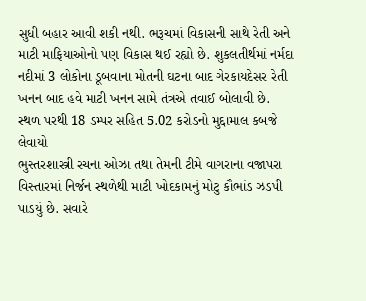સુધી બહાર આવી શકી નથી. ભરૂચમાં વિકાસની સાથે રેતી અને માટી માફિયાઓનો પણ વિકાસ થઈ રહ્યો છે. શુકલતીર્થમાં નર્મદા નદીમાં 3 લોકોના ડૂબવાના મોતની ઘટના બાદ ગેરકાયદેસર રેતી ખનન બાદ હવે માટી ખનન સામે તંત્રએ તવાઈ બોલાવી છે.
સ્થળ પરથી 18 ડમ્પર સહિત 5.02 કરોડનો મુદ્દામાલ કબજે લેવાયો
ભુસ્તરશાસ્ત્રી રચના ઓઝા તથા તેમની ટીમે વાગરાના વજાપરા વિસ્તારમાં નિર્જન સ્થળેથી માટી ખોદકામનું મોટુ કૌભાંડ ઝડપી પાડયું છે. સવારે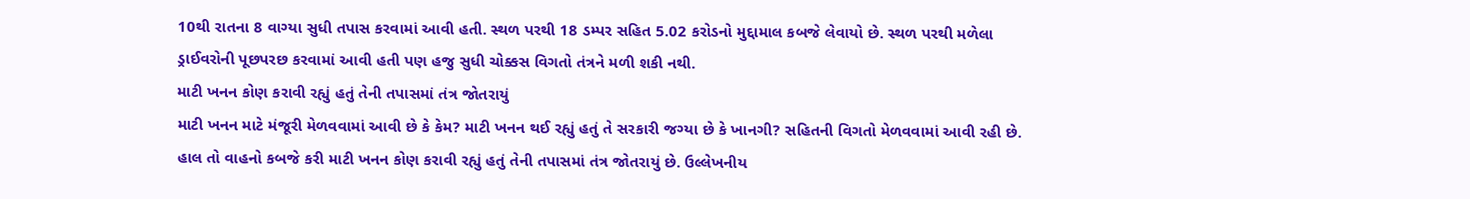10થી રાતના 8 વાગ્યા સુધી તપાસ કરવામાં આવી હતી. સ્થળ પરથી 18 ડમ્પર સહિત 5.02 કરોડનો મુદ્દામાલ કબજે લેવાયો છે. સ્થળ પરથી મળેલા ડ્રાઈવરોની પૂછપરછ કરવામાં આવી હતી પણ હજુ સુધી ચોક્કસ વિગતો તંત્રને મળી શકી નથી.
માટી ખનન કોણ કરાવી રહ્યું હતું તેની તપાસમાં તંત્ર જોતરાયું
માટી ખનન માટે મંજૂરી મેળવવામાં આવી છે કે કેમ? માટી ખનન થઈ રહ્યું હતું તે સરકારી જગ્યા છે કે ખાનગી? સહિતની વિગતો મેળવવામાં આવી રહી છે. હાલ તો વાહનો કબજે કરી માટી ખનન કોણ કરાવી રહ્યું હતું તેની તપાસમાં તંત્ર જોતરાયું છે. ઉલ્લેખનીય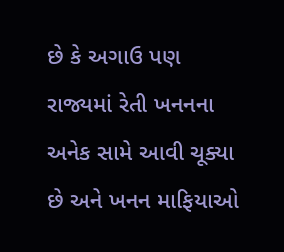છે કે અગાઉ પણ રાજ્યમાં રેતી ખનનના અનેક સામે આવી ચૂક્યા છે અને ખનન માફિયાઓ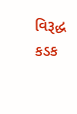વિરૂદ્ધ કડક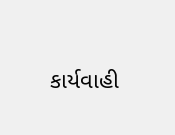કાર્યવાહી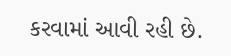કરવામાં આવી રહી છે.